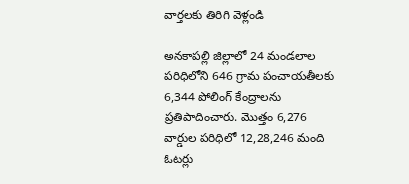వార్తలకు తిరిగి వెళ్లండి

అనకాపల్లి జిల్లాలో 24 మండలాల పరిధిలోని 646 గ్రామ పంచాయతీలకు 6,344 పోలింగ్ కేంద్రాలను ప్రతిపాదించారు. మొత్తం 6,276 వార్డుల పరిధిలో 12,28,246 మంది ఓటర్లు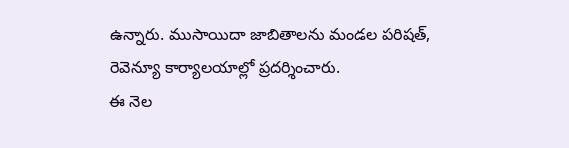ఉన్నారు. ముసాయిదా జాబితాలను మండల పరిషత్, రెవెన్యూ కార్యాలయాల్లో ప్రదర్శించారు.
ఈ నెల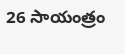26 సాయంత్రం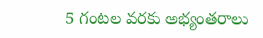5 గంటల వరకు అభ్యంతరాలు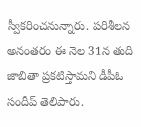స్వీకరించనున్నారు. పరిశీలన అనంతరం ఈ నెల 31న తుది జాబితా ప్రకటిస్తామని డీపీఓ సందీప్ తెలిపారు.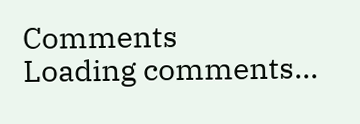Comments
Loading comments...